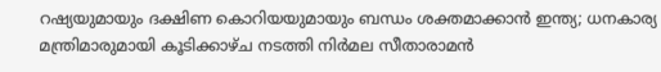റഷ്യയുമായും ദക്ഷിണ കൊറിയയുമായും ബന്ധം ശക്തമാക്കാൻ ഇന്ത്യ; ധനകാര്യ മന്ത്രിമാരുമായി കൂടിക്കാഴ്ച നടത്തി നിർമല സീതാരാമൻ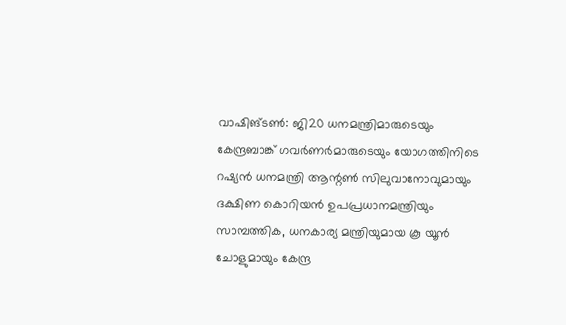വാഷിങ്ടൺ: ജി20 ധനമന്ത്രിമാരുടെയും കേന്ദ്രബാങ്ക് ഗവർണർമാരുടെയും യോഗത്തിനിടെ റഷ്യൻ ധനമന്ത്രി ആന്റൺ സിലുവാനോവുമായും ദക്ഷിണ കൊറിയൻ ഉപപ്രധാനമന്ത്രിയും സാമ്പത്തിക, ധനകാര്യ മന്ത്രിയുമായ കൂ യൂൻ ചോളുമായും കേന്ദ്ര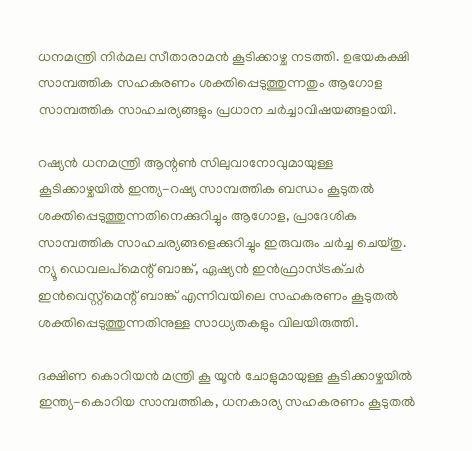ധനമന്ത്രി നിർമല സീതാരാമൻ കൂടിക്കാഴ്ച നടത്തി. ഉഭയകക്ഷി സാമ്പത്തിക സഹകരണം ശക്തിപ്പെടുത്തുന്നതും ആഗോള സാമ്പത്തിക സാഹചര്യങ്ങളും പ്രധാന ചർച്ചാവിഷയങ്ങളായി.

റഷ്യൻ ധനമന്ത്രി ആന്റൺ സിലുവാനോവുമായുള്ള കൂടിക്കാഴ്ചയിൽ ഇന്ത്യ-റഷ്യ സാമ്പത്തിക ബന്ധം കൂടുതൽ ശക്തിപ്പെടുത്തുന്നതിനെക്കുറിച്ചും ആഗോള, പ്രാദേശിക സാമ്പത്തിക സാഹചര്യങ്ങളെക്കുറിച്ചും ഇരുവരും ചർച്ച ചെയ്തു. ന്യൂ ഡെവലപ്‌മെന്റ് ബാങ്ക്, ഏഷ്യൻ ഇൻഫ്രാസ്ട്രക്ചർ ഇൻവെസ്റ്റ്‌മെന്റ് ബാങ്ക് എന്നിവയിലെ സഹകരണം കൂടുതൽ ശക്തിപ്പെടുത്തുന്നതിനുള്ള സാധ്യതകളും വിലയിരുത്തി.

ദക്ഷിണ കൊറിയൻ മന്ത്രി കൂ യൂൻ ചോളുമായുള്ള കൂടിക്കാഴ്ചയിൽ ഇന്ത്യ-കൊറിയ സാമ്പത്തിക, ധനകാര്യ സഹകരണം കൂടുതൽ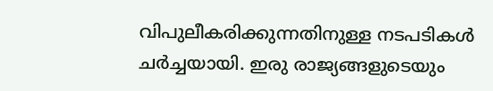വിപുലീകരിക്കുന്നതിനുള്ള നടപടികൾ ചർച്ചയായി. ഇരു രാജ്യങ്ങളുടെയും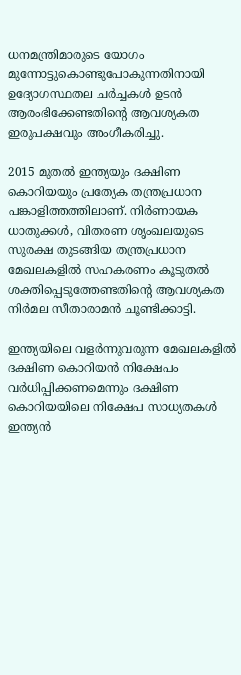ധനമന്ത്രിമാരുടെ യോഗം മുന്നോട്ടുകൊണ്ടുപോകുന്നതിനായി ഉദ്യോഗസ്ഥതല ചർച്ചകൾ ഉടൻ ആരംഭിക്കേണ്ടതിന്റെ ആവശ്യകത ഇരുപക്ഷവും അംഗീകരിച്ചു.

2015 മുതൽ ഇന്ത്യയും ദക്ഷിണ കൊറിയയും പ്രത്യേക തന്ത്രപ്രധാന പങ്കാളിത്തത്തിലാണ്. നിർണായക ധാതുക്കൾ, വിതരണ ശൃംഖലയുടെ സുരക്ഷ തുടങ്ങിയ തന്ത്രപ്രധാന മേഖലകളിൽ സഹകരണം കൂടുതൽ ശക്തിപ്പെടുത്തേണ്ടതിന്റെ ആവശ്യകത നിർമല സീതാരാമൻ ചൂണ്ടിക്കാട്ടി.

ഇന്ത്യയിലെ വളർന്നുവരുന്ന മേഖലകളിൽ ദക്ഷിണ കൊറിയൻ നിക്ഷേപം വർധിപ്പിക്കണമെന്നും ദക്ഷിണ കൊറിയയിലെ നിക്ഷേപ സാധ്യതകൾ ഇന്ത്യൻ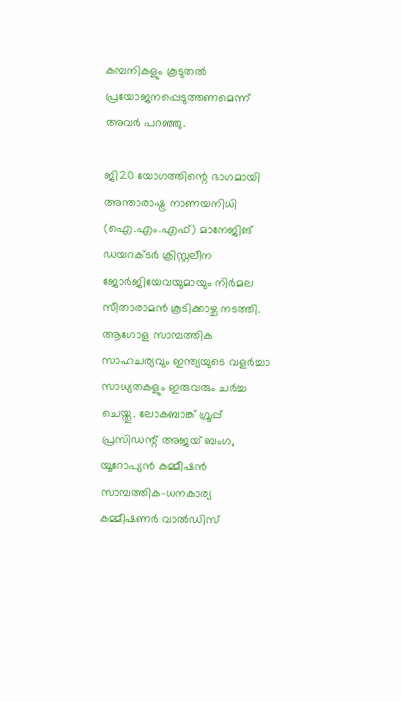കമ്പനികളും കൂടുതൽ പ്രയോജനപ്പെടുത്തണമെന്ന് അവർ പറഞ്ഞു.

ജി20 യോഗത്തിന്റെ ഭാഗമായി അന്താരാഷ്ട്ര നാണയനിധി (ഐ.എം.എഫ്) മാനേജിങ് ഡയറക്ടർ ക്രിസ്റ്റലീന ജോർജിയേവയുമായും നിർമല സീതാരാമൻ കൂടിക്കാഴ്ച നടത്തി. ആഗോള സാമ്പത്തിക സാഹചര്യവും ഇന്ത്യയുടെ വളർച്ചാ സാധ്യതകളും ഇരുവരും ചർച്ച ചെയ്തു. ലോകബാങ്ക് ഗ്രൂപ്പ് പ്രസിഡന്റ് അജയ് ബംഗ, യൂറോപ്യൻ കമ്മീഷൻ സാമ്പത്തിക-ധനകാര്യ കമ്മീഷണർ വാൽഡിസ്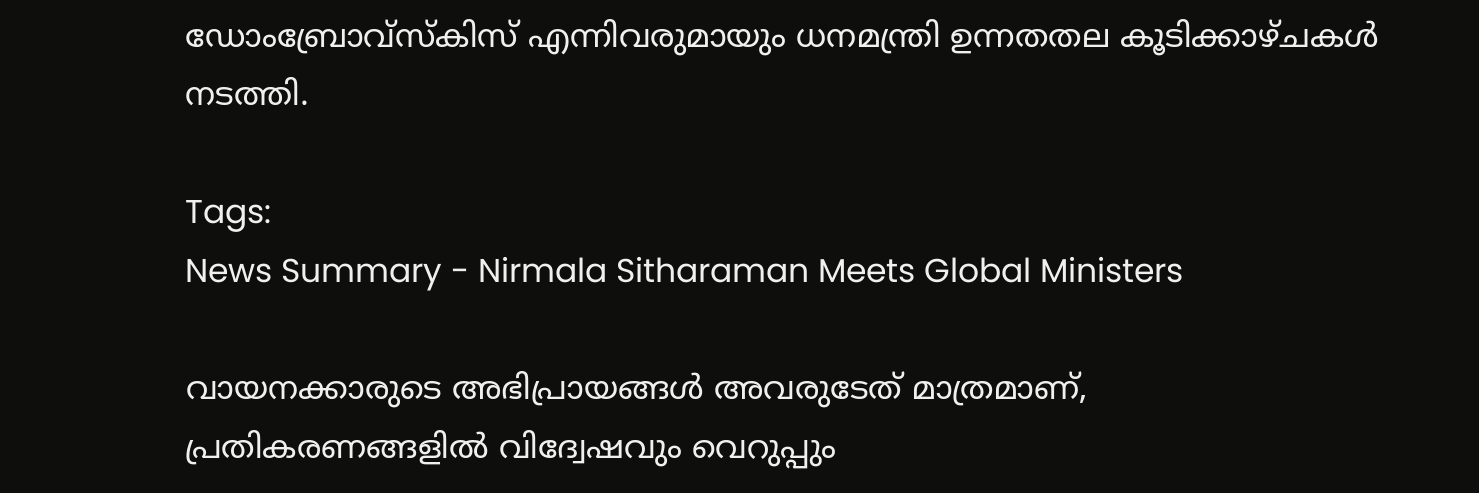ഡോംബ്രോവ്സ്കിസ് എന്നിവരുമായും ധനമന്ത്രി ഉന്നതതല കൂടിക്കാഴ്ചകൾ നടത്തി.

Tags:
News Summary - Nirmala Sitharaman Meets Global Ministers

വായനക്കാരുടെ അഭിപ്രായങ്ങള്‍ അവരുടേത് മാത്രമാണ്, പ്രതികരണങ്ങളിൽ വിദ്വേഷവും വെറുപ്പും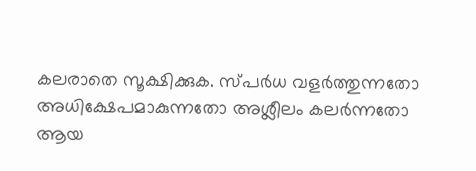കലരാതെ സൂക്ഷിക്കുക. സ്പർധ വളർത്തുന്നതോ അധിക്ഷേപമാകുന്നതോ അശ്ലീലം കലർന്നതോ ആയ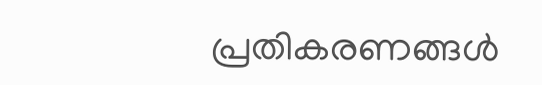പ്രതികരണങ്ങൾ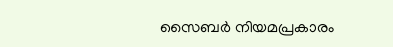സൈബർ നിയമപ്രകാരം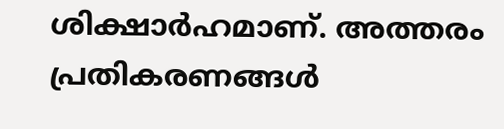ശിക്ഷാർഹമാണ്. അത്തരം പ്രതികരണങ്ങൾ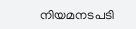നിയമനടപടി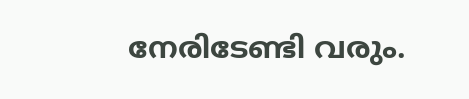നേരിടേണ്ടി വരും.